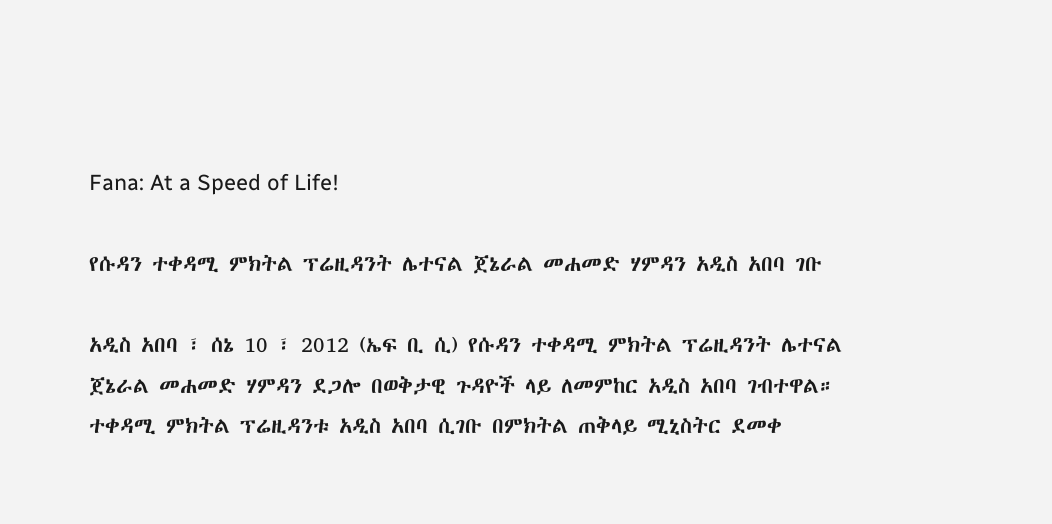Fana: At a Speed of Life!

የሱዳን ተቀዳሚ ምክትል ፕሬዚዳንት ሌተናል ጀኔራል መሐመድ ሃምዳን አዲስ አበባ ገቡ

አዲስ አበባ ፣ ሰኔ 10 ፣ 2012 (ኤፍ ቢ ሲ) የሱዳን ተቀዳሚ ምክትል ፕሬዚዳንት ሌተናል ጀኔራል መሐመድ ሃምዳን ደጋሎ በወቅታዊ ጉዳዮች ላይ ለመምከር አዲስ አበባ ገብተዋል። ተቀዳሚ ምክትል ፕሬዚዳንቱ አዲስ አበባ ሲገቡ በምክትል ጠቅላይ ሚኒስትር ደመቀ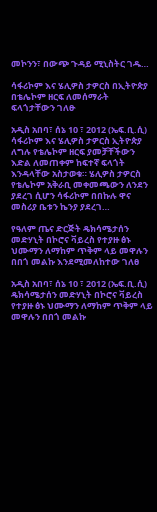መኮንን፣ በውጭ ጉዳይ ሚኒስትር ገዱ…

ሳፋሪኮም እና ሄሊዎስ ታዎርስ በኢትዮጵያ በቴሌኮም ዘርፍ ለመሰማራት ፍላጎታቸውን ገለፁ

አዲስ አበባ፣ ሰኔ 10 ፣ 2012 (ኤፍ.ቢ.ሲ) ሳፋሪኮም እና ሄሊዎስ ታዎርስ ኢትዮጵያ ለግሉ የቴሌኮም ዘርፍ ያመቻቸችውን እድል ለመጠቀም ከፍተኛ ፍላጎት እንዳላቸው አስታወቁ። ሄሊዎስ ታዎርስ የቴሌኮም አቅራቢ መቀመጫውን ለንደን ያደረገ ሲሆን ሳፋሪኮም በበኩሉ ዋና መስሪያ ቤቱን ኬንያ ያደረገ…

የዓለም ጤና ድርጅት ዴክሳሜታሰን መድሃኒት በኮሮና ቫይረስ የተያዙ ፅኑ ህሙማን ለማከም ጥቅም ላይ መዋሉን በበጎ መልኩ እንደሚመለከተው ገለፀ

አዲስ አበባ፣ ሰኔ 10 ፣ 2012 (ኤፍ.ቢ.ሲ) ዴክሳሜታሰን መድሃኒት በኮሮና ቫይረስ የተያዙ ፅኑ ህሙማን ለማከም ጥቅም ላይ መዋሉን በበጎ መልኩ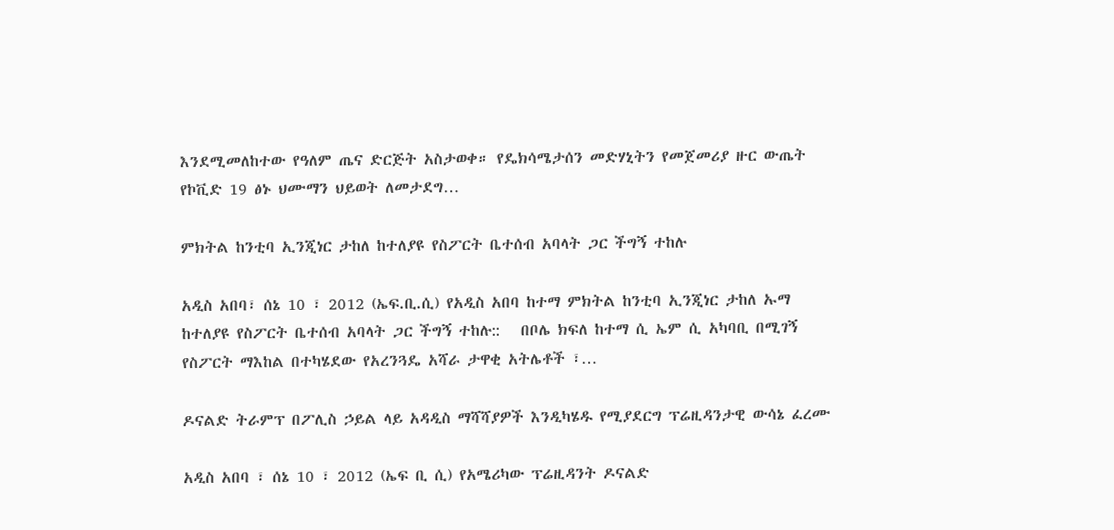እንደሚመለከተው የዓለም ጤና ድርጅት አስታወቀ። የዴክሳሜታሰን መድሃኒትን የመጀመሪያ ዙር ውጤት የኮቪድ 19 ፅኑ ህሙማን ህይወት ለመታደግ…

ምክትል ከንቲባ ኢንጂነር ታከለ ከተለያዩ የስፖርት ቤተሰብ አባላት ጋር ችግኝ ተከሉ

አዲስ አበባ፣ ሰኔ 10 ፣ 2012 (ኤፍ.ቢ.ሲ) የአዲስ አበባ ከተማ ምክትል ከንቲባ ኢንጂነር ታከለ ኡማ ከተለያዩ የስፖርት ቤተሰብ አባላት ጋር ችግኝ ተከሉ::   በቦሌ ክፍለ ከተማ ሲ ኤም ሲ አካባቢ በሚገኝ የስፖርት ማእከል በተካሄደው የአረንጓዴ አሻራ ታዋቂ አትሌቶች ፣…

ዶናልድ ትራምፕ በፖሊስ ኃይል ላይ አዳዲስ ማሻሻያዎች እንዲካሄዱ የሚያደርግ ፕሬዚዳንታዊ ውሳኔ ፈረሙ

አዲስ አበባ ፣ ሰኔ 10 ፣ 2012 (ኤፍ ቢ ሲ) የአሜሪካው ፕሬዚዳንት ዶናልድ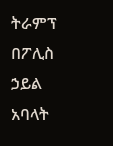ትራምፕ በፖሊስ ኃይል አባላት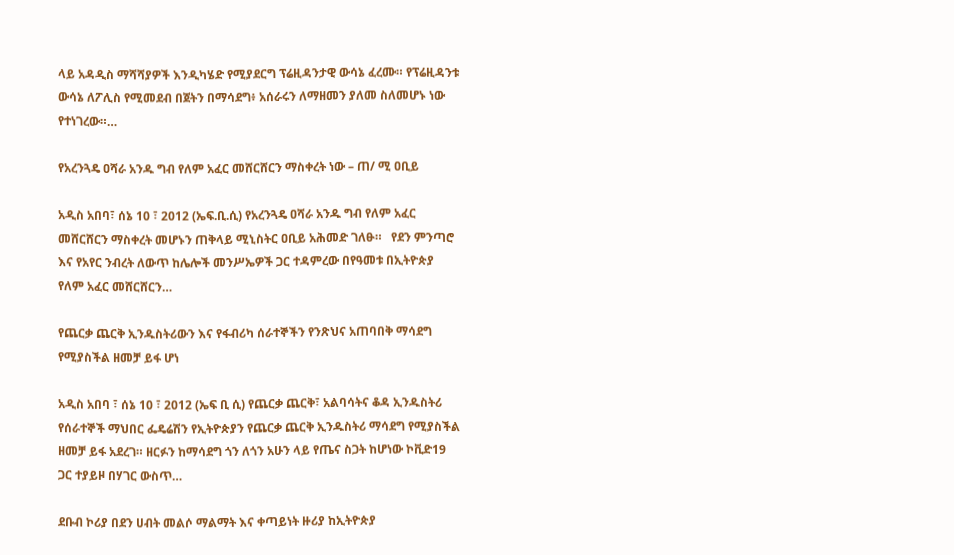ላይ አዳዲስ ማሻሻያዎች እንዲካሄድ የሚያደርግ ፕሬዚዳንታዊ ውሳኔ ፈረሙ። የፕሬዚዳንቱ ውሳኔ ለፖሊስ የሚመደብ በጀትን በማሳደግ፥ አሰራሩን ለማዘመን ያለመ ስለመሆኑ ነው የተነገረው።…

የአረንጓዴ ዐሻራ አንዱ ግብ የለም አፈር መሸርሸርን ማስቀረት ነው – ጠ/ ሚ ዐቢይ

አዲስ አበባ፣ ሰኔ 10 ፣ 2012 (ኤፍ.ቢ.ሲ) የአረንጓዴ ዐሻራ አንዱ ግብ የለም አፈር መሸርሸርን ማስቀረት መሆኑን ጠቅላይ ሚኒስትር ዐቢይ አሕመድ ገለፁ።   የደን ምንጣሮ እና የአየር ንብረት ለውጥ ከሌሎች መንሥኤዎች ጋር ተዳምረው በየዓመቱ በኢትዮጵያ የለም አፈር መሸርሸርን…

የጨርቃ ጨርቅ ኢንዱስትሪውን እና የፋብሪካ ሰራተኞችን የንጽህና አጠባበቅ ማሳደግ የሚያስችል ዘመቻ ይፋ ሆነ

አዲስ አበባ ፣ ሰኔ 10 ፣ 2012 (ኤፍ ቢ ሲ) የጨርቃ ጨርቅ፣ አልባሳትና ቆዳ ኢንዱስትሪ የሰራተኞች ማህበር ፌዴሬሽን የኢትዮጵያን የጨርቃ ጨርቅ ኢንዱስትሪ ማሳደግ የሚያስችል ዘመቻ ይፋ አደረገ። ዘርፉን ከማሳደግ ጎን ለጎን አሁን ላይ የጤና ስጋት ከሆነው ኮቪድ19 ጋር ተያይዞ በሃገር ውስጥ…

ደቡብ ኮሪያ በደን ሀብት መልሶ ማልማት እና ቀጣይነት ዙሪያ ከኢትዮጵያ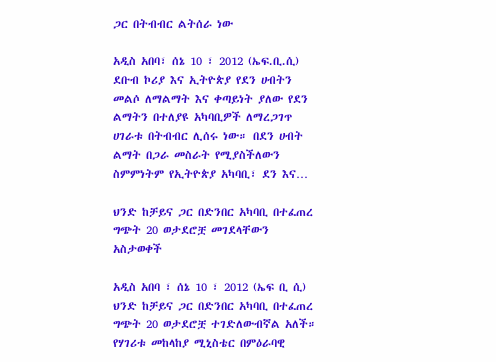ጋር በትብብር ልትሰራ ነው

አዲስ አበባ፣ ሰኔ 10 ፣ 2012 (ኤፍ.ቢ.ሲ) ደቡብ ኮሪያ እና ኢትዮጵያ የደን ሀብትን መልሶ ለማልማት እና ቀጣይነት ያለው የደን ልማትን በተለያዩ አካባቢዎች ለማረጋገጥ ሀገራቱ በትብብር ሊሰሩ ነው። በደን ሀብት ልማት በጋራ መስራት የሚያስችለውን ስምምነትም የኢትዮጵያ አካባቢ፣ ደን እና…

ህንድ ከቻይና ጋር በድንበር አካባቢ በተፈጠረ ግጭት 20 ወታደሮቿ መገደላቸውን አስታወቀች

አዲስ አበባ ፣ ሰኔ 10 ፣ 2012 (ኤፍ ቢ ሲ) ህንድ ከቻይና ጋር በድንበር አካባቢ በተፈጠረ ግጭት 20 ወታደሮቿ ተገድለውብኛል አለች። የሃገሪቱ መከላከያ ሚኒስቴር በምዕራባዊ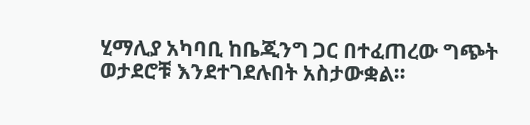ሂማሊያ አካባቢ ከቤጂንግ ጋር በተፈጠረው ግጭት ወታደሮቹ እንደተገደሉበት አስታውቋል።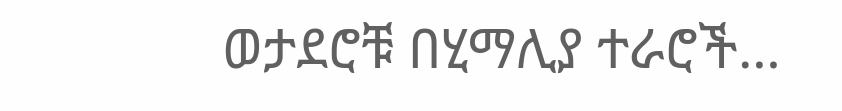ወታደሮቹ በሂማሊያ ተራሮች…